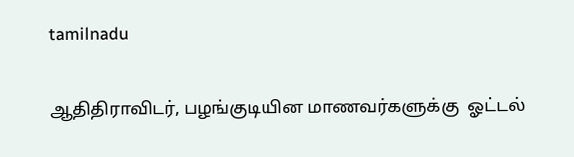tamilnadu

ஆதிதிராவிடர், பழங்குடியின மாணவர்களுக்கு  ஓட்டல்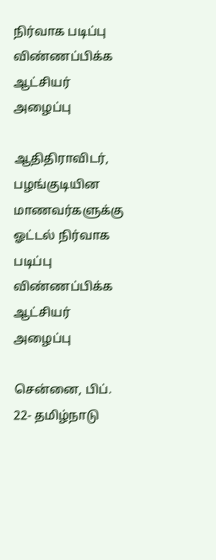நிர்வாக படிப்பு விண்ணப்பிக்க ஆட்சியர் அழைப்பு

ஆதிதிராவிடர், பழங்குடியின மாணவர்களுக்கு  ஓட்டல் நிர்வாக படிப்பு விண்ணப்பிக்க ஆட்சியர் அழைப்பு

சென்னை, பிப். 22- தமிழ்நாடு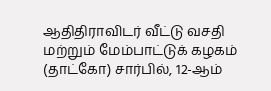ஆதிதிராவிடர் வீட்டு வசதி மற்றும் மேம்பாட்டுக் கழகம் (தாட்கோ) சார்பில், 12-ஆம்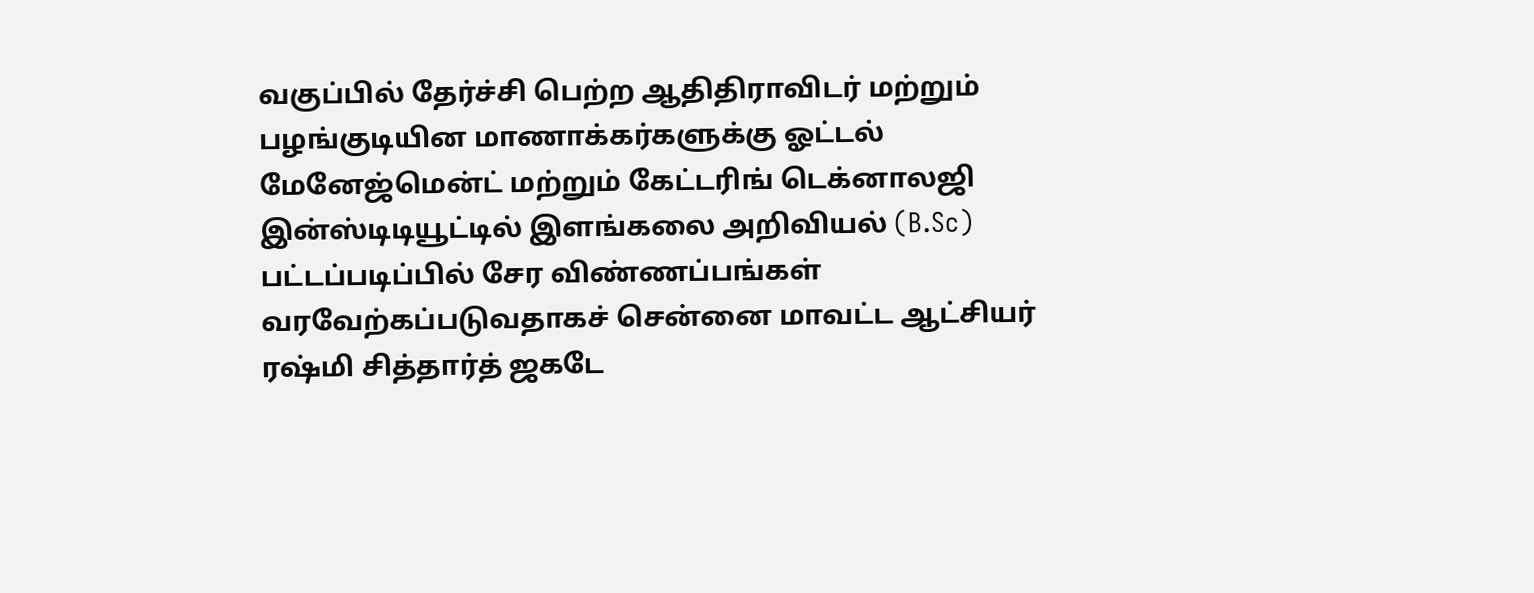வகுப்பில் தேர்ச்சி பெற்ற ஆதிதிராவிடர் மற்றும் பழங்குடியின மாணாக்கர்களுக்கு ஓட்டல் மேனேஜ்மென்ட் மற்றும் கேட்டரிங் டெக்னாலஜி இன்ஸ்டிடியூட்டில் இளங்கலை அறிவியல் (B.Sc) பட்டப்படிப்பில் சேர விண்ணப்பங்கள் வரவேற்கப்படுவதாகச் சென்னை மாவட்ட ஆட்சியர் ரஷ்மி சித்தார்த் ஜகடே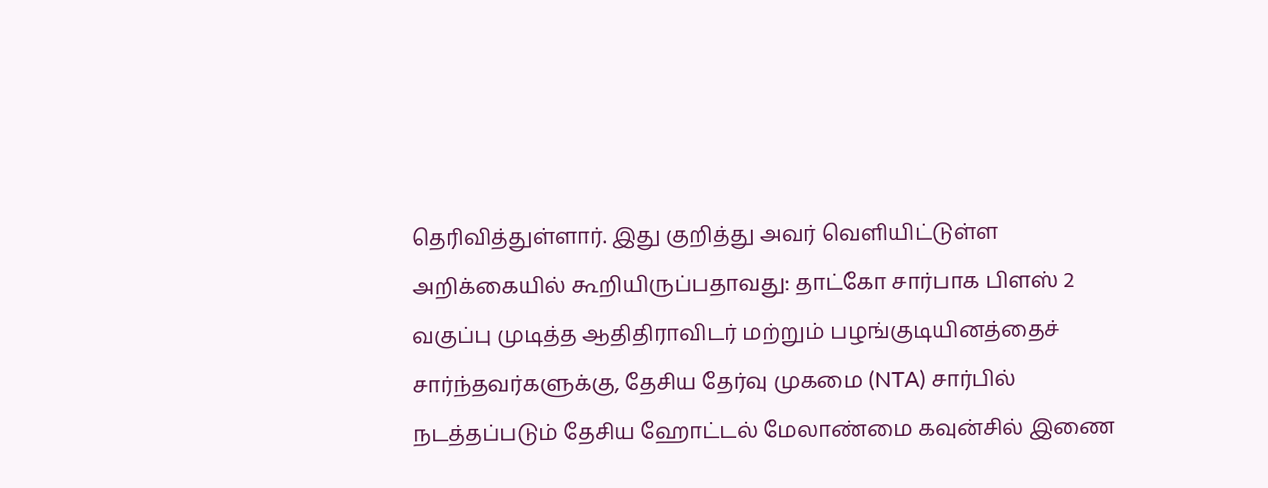தெரிவித்துள்ளார். இது குறித்து அவர் வெளியிட்டுள்ள அறிக்கையில் கூறியிருப்பதாவது: தாட்கோ சார்பாக பிளஸ் 2 வகுப்பு முடித்த ஆதிதிராவிடர் மற்றும் பழங்குடியினத்தைச் சார்ந்தவர்களுக்கு, தேசிய தேர்வு முகமை (NTA) சார்பில் நடத்தப்படும் தேசிய ஹோட்டல் மேலாண்மை கவுன்சில் இணை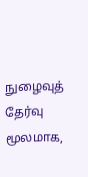நுழைவுத் தேர்வு மூலமாக,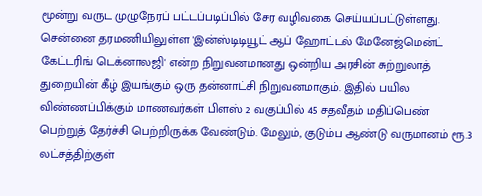மூன்று வருட முழுநேரப் பட்டப்படிப்பில் சேர வழிவகை செய்யப்பட்டுள்ளது. சென்னை தரமணியிலுள்ள 'இன்ஸ்டிடியூட் ஆப் ஹோட்டல் மேனேஜ்மென்ட் கேட்டரிங் டெக்னாலஜி' என்ற நிறுவனமானது ஒன்றிய அரசின் சுற்றுலாத் துறையின் கீழ் இயங்கும் ஒரு தன்னாட்சி நிறுவனமாகும். இதில் பயில விண்ணப்பிக்கும் மாணவர்கள் பிளஸ் 2 வகுப்பில் 45 சதவீதம் மதிப்பெண் பெற்றுத் தேர்ச்சி பெற்றிருக்க வேண்டும். மேலும், குடும்ப ஆண்டு வருமானம் ரூ.3 லட்சத்திற்குள்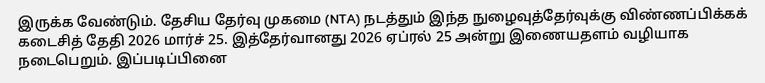இருக்க வேண்டும். தேசிய தேர்வு முகமை (NTA) நடத்தும் இந்த நுழைவுத்தேர்வுக்கு விண்ணப்பிக்கக் கடைசித் தேதி 2026 மார்ச் 25. இத்தேர்வானது 2026 ஏப்ரல் 25 அன்று இணையதளம் வழியாக நடைபெறும். இப்படிப்பினை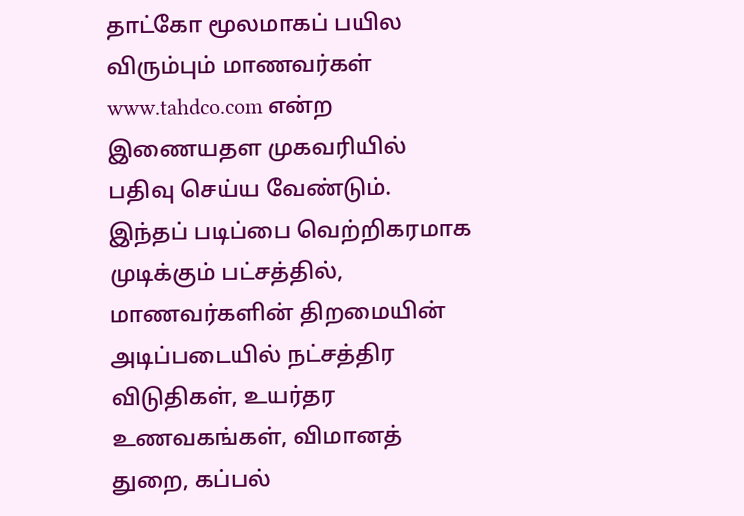தாட்கோ மூலமாகப் பயில விரும்பும் மாணவர்கள் www.tahdco.com என்ற இணையதள முகவரியில் பதிவு செய்ய வேண்டும். இந்தப் படிப்பை வெற்றிகரமாக முடிக்கும் பட்சத்தில், மாணவர்களின் திறமையின் அடிப்படையில் நட்சத்திர விடுதிகள், உயர்தர உணவகங்கள், விமானத் துறை, கப்பல்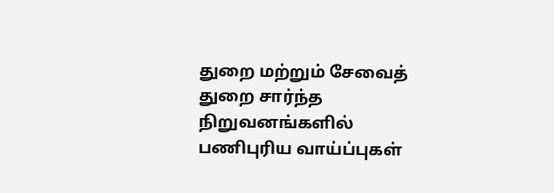துறை மற்றும் சேவைத் துறை சார்ந்த நிறுவனங்களில் பணிபுரிய வாய்ப்புகள்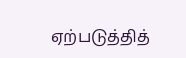ஏற்படுத்தித்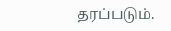தரப்படும்.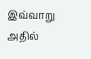இவ்வாறு அதில்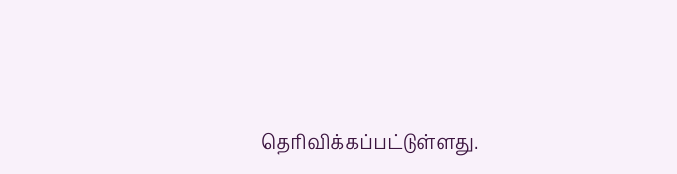தெரிவிக்கப்பட்டுள்ளது.